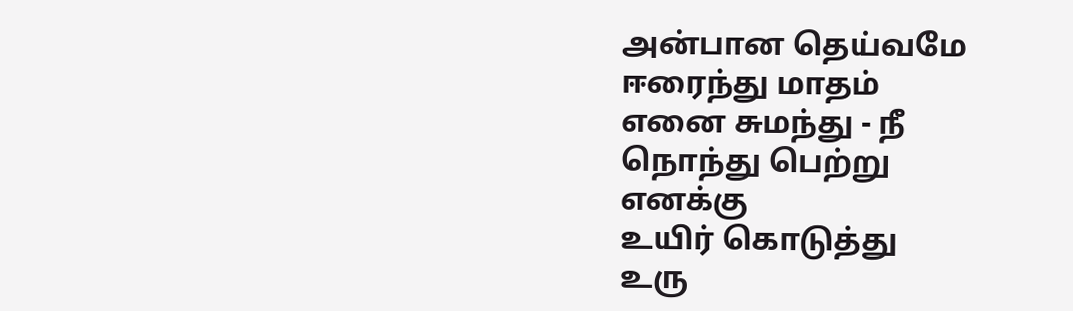அன்பான தெய்வமே
ஈரைந்து மாதம்
எனை சுமந்து - நீ
நொந்து பெற்று
எனக்கு
உயிர் கொடுத்து
உரு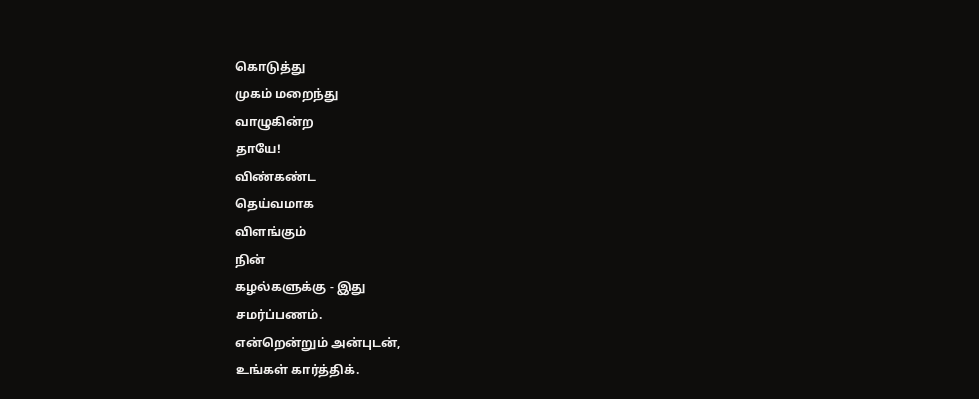கொடுத்து
முகம் மறைந்து
வாழுகின்ற
தாயே!
விண்கண்ட
தெய்வமாக
விளங்கும்
நின்
கழல்களுக்கு - இது
சமர்ப்பணம்.
என்றென்றும் அன்புடன்,
உங்கள் கார்த்திக்.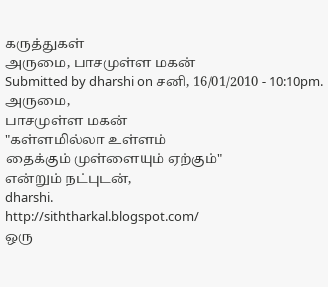கருத்துகள்
அருமை, பாசமுள்ள மகன்
Submitted by dharshi on சனி, 16/01/2010 - 10:10pm.
அருமை,
பாசமுள்ள மகன்
"கள்ளமில்லா உள்ளம்
தைக்கும் முள்ளையும் ஏற்கும்"
என்றும் நட்புடன்,
dharshi.
http://siththarkal.blogspot.com/
ஒரு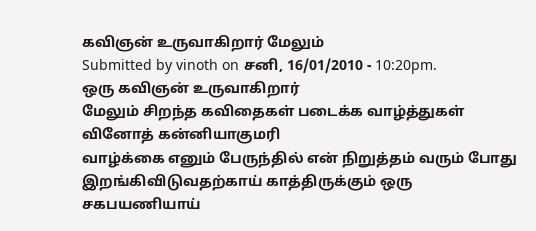கவிஞன் உருவாகிறார் மேலும்
Submitted by vinoth on சனி, 16/01/2010 - 10:20pm.
ஒரு கவிஞன் உருவாகிறார்
மேலும் சிறந்த கவிதைகள் படைக்க வாழ்த்துகள்
வினோத் கன்னியாகுமரி
வாழ்க்கை எனும் பேருந்தில் என் நிறுத்தம் வரும் போது இறங்கிவிடுவதற்காய் காத்திருக்கும் ஒரு சகபயணியாய்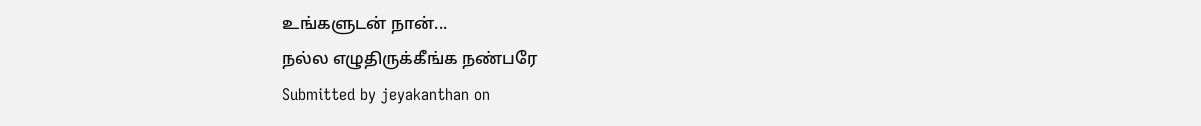உங்களுடன் நான்...
நல்ல எழுதிருக்கீங்க நண்பரே
Submitted by jeyakanthan on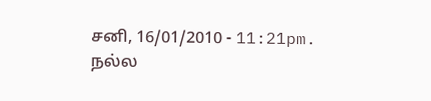சனி, 16/01/2010 - 11:21pm.
நல்ல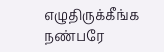எழுதிருக்கீங்க நண்பரே